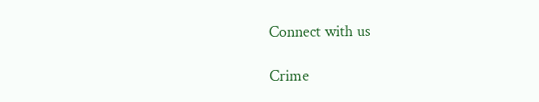Connect with us

Crime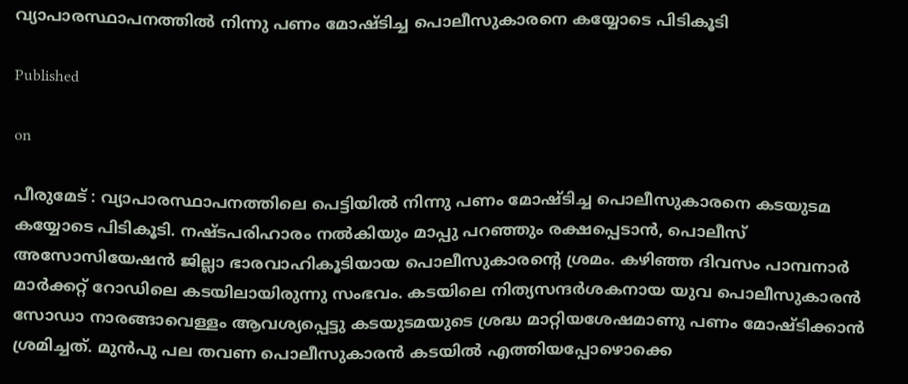വ്യാപാരസ്ഥാപനത്തിൽ നിന്നു പണം മോഷ്ടിച്ച പൊലീസുകാരനെ കയ്യോടെ പിടികൂടി

Published

on

പീരുമേട് : വ്യാപാരസ്ഥാപനത്തിലെ പെട്ടിയില്‍ നിന്നു പണം മോഷ്ടിച്ച പൊലീസുകാരനെ കടയുടമ കയ്യോടെ പിടികൂടി. നഷ്ടപരിഹാരം നല്‍കിയും മാപ്പു പറഞ്ഞും രക്ഷപ്പെടാന്‍, പൊലീസ് അസോസിയേഷന്‍ ജില്ലാ ഭാരവാഹികൂടിയായ പൊലീസുകാരന്റെ ശ്രമം. കഴിഞ്ഞ ദിവസം പാമ്പനാര്‍ മാര്‍ക്കറ്റ് റോഡിലെ കടയിലായിരുന്നു സംഭവം. കടയിലെ നിത്യസന്ദര്‍ശകനായ യുവ പൊലീസുകാരന്‍ സോഡാ നാരങ്ങാവെള്ളം ആവശ്യപ്പെട്ടു കടയുടമയുടെ ശ്രദ്ധ മാറ്റിയശേഷമാണു പണം മോഷ്ടിക്കാന്‍ ശ്രമിച്ചത്. മുന്‍പു പല തവണ പൊലീസുകാരന്‍ കടയില്‍ എത്തിയപ്പോഴൊക്കെ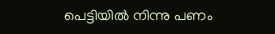പെട്ടിയില്‍ നിന്നു പണം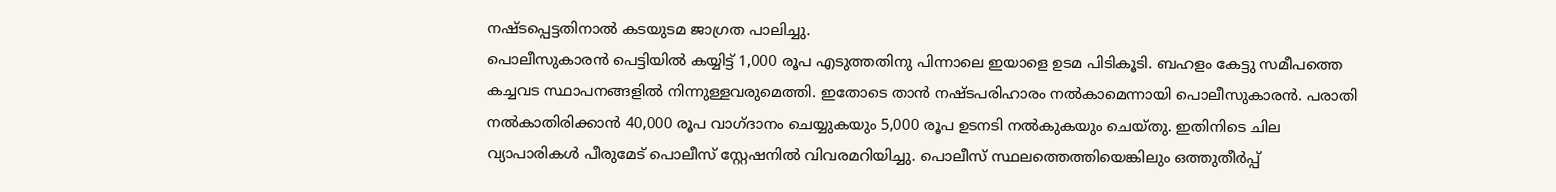നഷ്ടപ്പെട്ടതിനാല്‍ കടയുടമ ജാഗ്രത പാലിച്ചു.
പൊലീസുകാരന്‍ പെട്ടിയില്‍ കയ്യിട്ട് 1,000 രൂപ എടുത്തതിനു പിന്നാലെ ഇയാളെ ഉടമ പിടികൂടി. ബഹളം കേട്ടു സമീപത്തെ കച്ചവട സ്ഥാപനങ്ങളില്‍ നിന്നുള്ളവരുമെത്തി. ഇതോടെ താന്‍ നഷ്ടപരിഹാരം നല്‍കാമെന്നായി പൊലീസുകാരന്‍. പരാതി നല്‍കാതിരിക്കാന്‍ 40,000 രൂപ വാഗ്ദാനം ചെയ്യുകയും 5,000 രൂപ ഉടനടി നല്‍കുകയും ചെയ്തു. ഇതിനിടെ ചില വ്യാപാരികള്‍ പീരുമേട് പൊലീസ് സ്റ്റേഷനില്‍ വിവരമറിയിച്ചു. പൊലീസ് സ്ഥലത്തെത്തിയെങ്കിലും ഒത്തുതീര്‍പ്പ്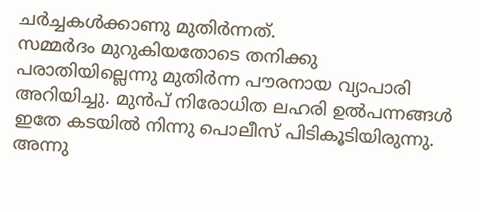ചര്‍ച്ചകള്‍ക്കാണു മുതിര്‍ന്നത്.
സമ്മര്‍ദം മുറുകിയതോടെ തനിക്കു പരാതിയില്ലെന്നു മുതിര്‍ന്ന പൗരനായ വ്യാപാരി അറിയിച്ചു. മുന്‍പ് നിരോധിത ലഹരി ഉല്‍പന്നങ്ങള്‍ ഇതേ കടയില്‍ നിന്നു പൊലീസ് പിടികൂടിയിരുന്നു. അന്നു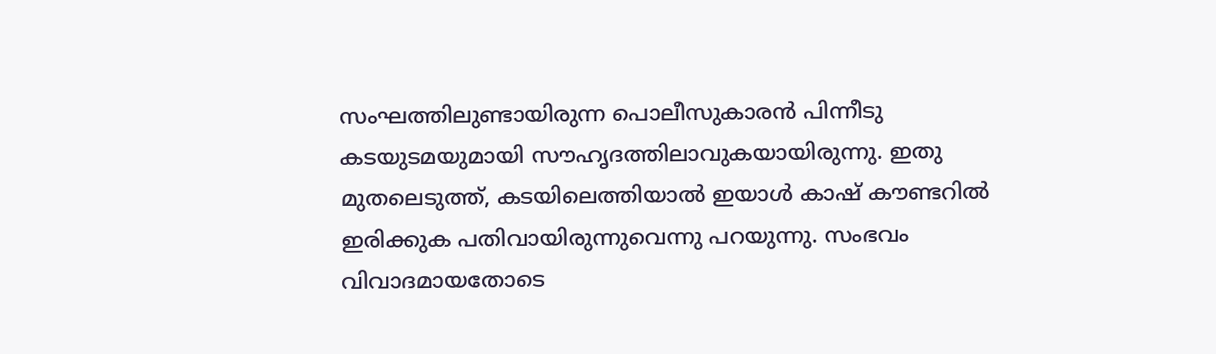സംഘത്തിലുണ്ടായിരുന്ന പൊലീസുകാരന്‍ പിന്നീടു കടയുടമയുമായി സൗഹൃദത്തിലാവുകയായിരുന്നു. ഇതു മുതലെടുത്ത്, കടയിലെത്തിയാല്‍ ഇയാള്‍ കാഷ് കൗണ്ടറില്‍ ഇരിക്കുക പതിവായിരുന്നുവെന്നു പറയുന്നു. സംഭവം വിവാദമായതോടെ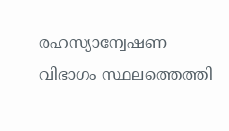രഹസ്യാന്വേഷണ വിഭാഗം സ്ഥലത്തെത്തി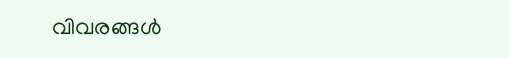വിവരങ്ങള്‍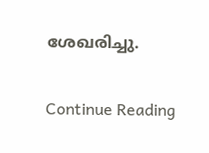ശേഖരിച്ചു.

Continue Reading